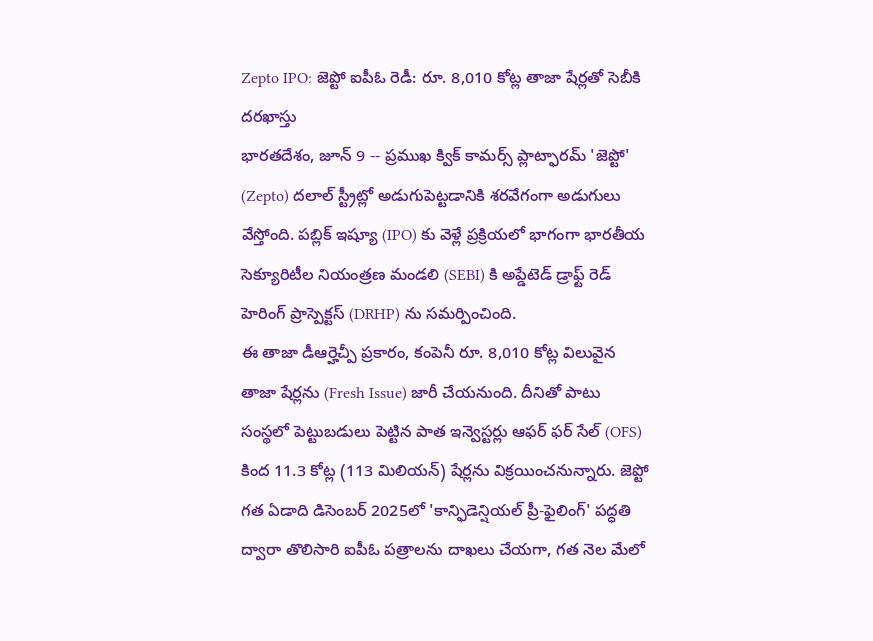Zepto IPO: జెప్టో ఐపీఓ రెడీ: రూ. 8,010 కోట్ల తాజా షేర్లతో సెబీకి దరఖాస్తు
భారతదేశం, జూన్ 9 -- ప్రముఖ క్విక్ కామర్స్ ప్లాట్ఫారమ్ 'జెప్టో' (Zepto) దలాల్ స్ట్రీట్లో అడుగుపెట్టడానికి శరవేగంగా అడుగులు వేస్తోంది. పబ్లిక్ ఇష్యూ (IPO) కు వెళ్లే ప్రక్రియలో భాగంగా భారతీయ సెక్యూరిటీల నియంత్రణ మండలి (SEBI) కి అప్డేటెడ్ డ్రాఫ్ట్ రెడ్ హెరింగ్ ప్రాస్పెక్టస్ (DRHP) ను సమర్పించింది.
ఈ తాజా డీఆర్హెచ్పీ ప్రకారం, కంపెనీ రూ. 8,010 కోట్ల విలువైన తాజా షేర్లను (Fresh Issue) జారీ చేయనుంది. దీనితో పాటు సంస్థలో పెట్టుబడులు పెట్టిన పాత ఇన్వెస్టర్లు ఆఫర్ ఫర్ సేల్ (OFS) కింద 11.3 కోట్ల (113 మిలియన్) షేర్లను విక్రయించనున్నారు. జెప్టో గత ఏడాది డిసెంబర్ 2025లో 'కాన్ఫిడెన్షియల్ ప్రీ-ఫైలింగ్' పద్ధతి ద్వారా తొలిసారి ఐపీఓ పత్రాలను దాఖలు చేయగా, గత నెల మేలో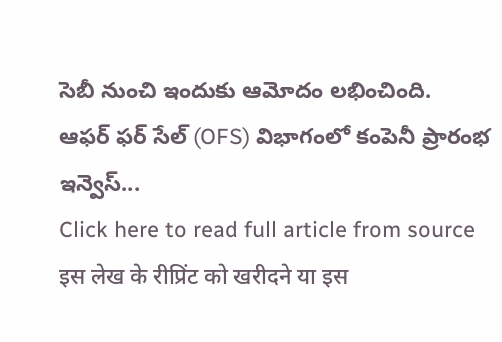సెబీ నుంచి ఇందుకు ఆమోదం లభించింది.
ఆఫర్ ఫర్ సేల్ (OFS) విభాగంలో కంపెనీ ప్రారంభ ఇన్వెస్...
Click here to read full article from source
इस लेख के रीप्रिंट को खरीदने या इस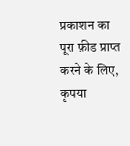प्रकाशन का पूरा फ़ीड प्राप्त करने के लिए, कृपया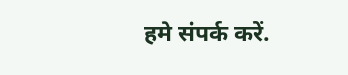हमे संपर्क करें.